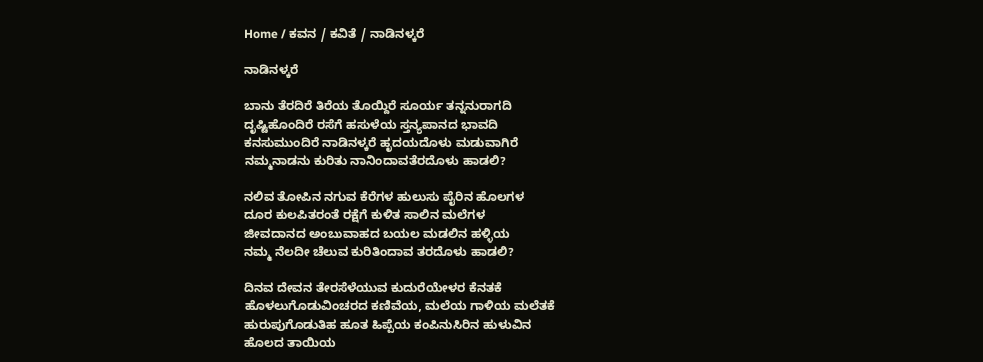Home / ಕವನ / ಕವಿತೆ / ನಾಡಿನಳ್ಕರೆ

ನಾಡಿನಳ್ಕರೆ

ಬಾನು ತೆರದಿರೆ ತಿರೆಯ ತೊಯ್ದಿರೆ ಸೂರ್ಯ ತನ್ನನುರಾಗದಿ
ದೃಷ್ಟಿಹೊಂದಿರೆ ರಸೆಗೆ ಹಸುಳೆಯ ಸ್ತನ್ಯಪಾನದ ಭಾವದಿ
ಕನಸುಮುಂದಿರೆ ನಾಡಿನಳ್ಕರೆ ಹೃದಯದೊಳು ಮಡುವಾಗಿರೆ
ನಮ್ಮನಾಡನು ಕುರಿತು ನಾನಿಂದಾವತೆರದೊಳು ಹಾಡಲಿ?

ನಲಿವ ತೋಪಿನ ನಗುವ ಕೆರೆಗಳ ಹುಲುಸು ಪೈರಿನ ಹೊಲಗಳ
ದೂರ ಕುಲಪಿತರಂತೆ ರಕ್ಷೆಗೆ ಕುಳಿತ ಸಾಲಿನ ಮಲೆಗಳ
ಜೀವದಾನದ ಅಂಬುವಾಹದ ಬಯಲ ಮಡಲಿನ ಹಳ್ಳಿಯ
ನಮ್ಮ ನೆಲದೀ ಚೆಲುವ ಕುರಿತಿಂದಾವ ತರದೊಳು ಹಾಡಲಿ?

ದಿನವ ದೇವನ ತೇರಸೆಳೆಯುವ ಕುದುರೆಯೇಳರ ಕೆನತಕೆ
ಹೊಳಲುಗೊಡುವಿಂಚರದ ಕಣಿವೆಯ, ಮಲೆಯ ಗಾಳಿಯ ಮಲೆತಕೆ
ಹುರುಪುಗೊಡುತಿಹ ಹೂತ ಹಿಪ್ಪೆಯ ಕಂಪಿನುಸಿರಿನ ಹುಳುವಿನ
ಹೊಲದ ತಾಯಿಯ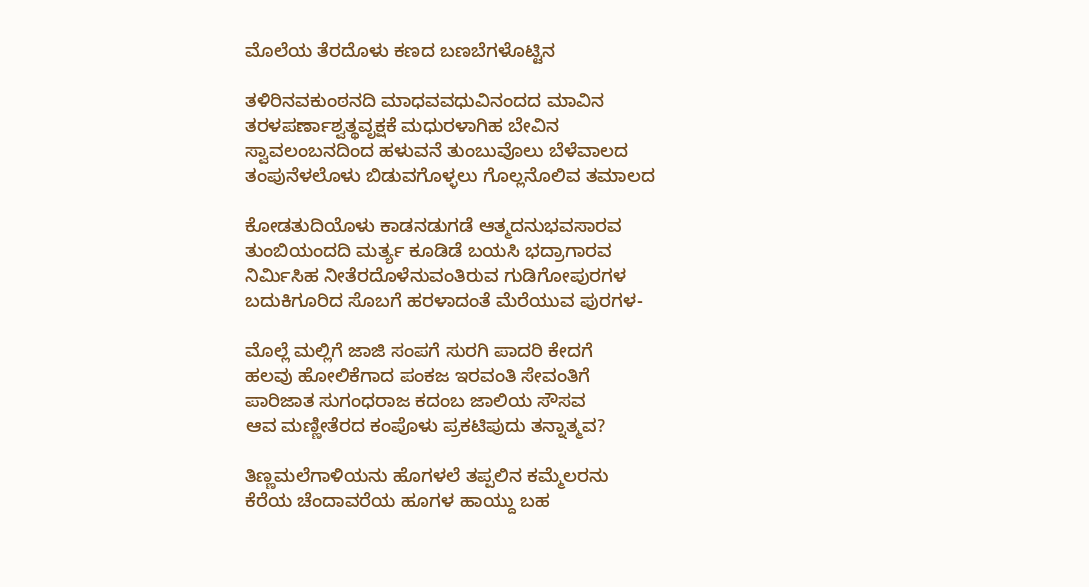ಮೊಲೆಯ ತೆರದೊಳು ಕಣದ ಬಣಬೆಗಳೊಟ್ಟಿನ

ತಳಿರಿನವಕುಂಠನದಿ ಮಾಧವವಧುವಿನಂದದ ಮಾವಿನ
ತರಳಪರ್ಣಾಶ್ವತ್ಥವೃಕ್ಷಕೆ ಮಧುರಳಾಗಿಹ ಬೇವಿನ
ಸ್ವಾವಲಂಬನದಿಂದ ಹಳುವನೆ ತುಂಬುವೊಲು ಬೆಳೆವಾಲದ
ತಂಪುನೆಳಲೊಳು ಬಿಡುವಗೊಳ್ಳಲು ಗೊಲ್ಲನೊಲಿವ ತಮಾಲದ

ಕೋಡತುದಿಯೊಳು ಕಾಡನಡುಗಡೆ ಆತ್ಮದನುಭವಸಾರವ
ತುಂಬಿಯಂದದಿ ಮರ್ತ್ಯ ಕೂಡಿಡೆ ಬಯಸಿ ಭದ್ರಾಗಾರವ
ನಿರ್ಮಿಸಿಹ ನೀತೆರದೊಳೆನುವಂತಿರುವ ಗುಡಿಗೋಪುರಗಳ
ಬದುಕಿಗೂರಿದ ಸೊಬಗೆ ಹರಳಾದಂತೆ ಮೆರೆಯುವ ಪುರಗಳ-

ಮೊಲ್ಲೆ ಮಲ್ಲಿಗೆ ಜಾಜಿ ಸಂಪಗೆ ಸುರಗಿ ಪಾದರಿ ಕೇದಗೆ
ಹಲವು ಹೋಲಿಕೆಗಾದ ಪಂಕಜ ಇರವಂತಿ ಸೇವಂತಿಗೆ
ಪಾರಿಜಾತ ಸುಗಂಧರಾಜ ಕದಂಬ ಜಾಲಿಯ ಸೌಸವ
ಆವ ಮಣ್ಣೀತೆರದ ಕಂಪೊಳು ಪ್ರಕಟಿಪುದು ತನ್ನಾತ್ಮವ?

ತಿಣ್ಣಮಲೆಗಾಳಿಯನು ಹೊಗಳಲೆ ತಪ್ಪಲಿನ ಕಮ್ಮೆಲರನು
ಕೆರೆಯ ಚೆಂದಾವರೆಯ ಹೂಗಳ ಹಾಯ್ದು ಬಹ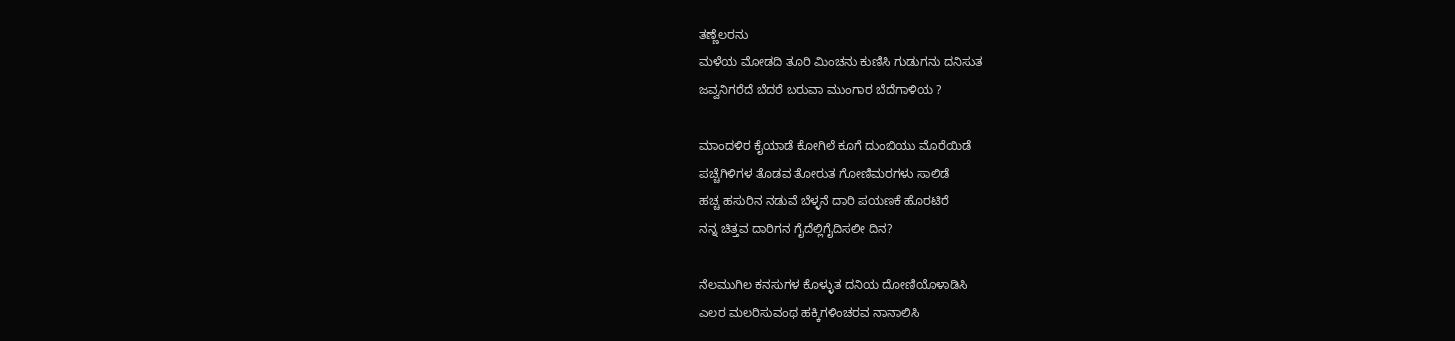ತಣ್ಣೆಲರನು
ಮಳೆಯ ಮೋಡದಿ ತೂರಿ ಮಿಂಚನು ಕುಣಿಸಿ ಗುಡುಗನು ದನಿಸುತ
ಜವ್ವನಿಗರೆದೆ ಬೆದರೆ ಬರುವಾ ಮುಂಗಾರ ಬೆದೆಗಾಳಿಯ ?

ಮಾಂದಳಿರ ಕೈಯಾಡೆ ಕೋಗಿಲೆ ಕೂಗೆ ದುಂಬಿಯು ಮೊರೆಯಿಡೆ
ಪಚ್ಚೆಗಿಳಿಗಳ ತೊಡವ ತೋರುತ ಗೋಣಿಮರಗಳು ಸಾಲಿಡೆ
ಹಚ್ಚ ಹಸುರಿನ ನಡುವೆ ಬೆಳ್ಳನೆ ದಾರಿ ಪಯಣಕೆ ಹೊರಟಿರೆ
ನನ್ನ ಚಿತ್ತವ ದಾರಿಗನ ಗೈದೆಲ್ಲಿಗೈದಿಸಲೀ ದಿನ?

ನೆಲಮುಗಿಲ ಕನಸುಗಳ ಕೊಳ್ಳುತ ದನಿಯ ದೋಣಿಯೊಳಾಡಿಸಿ
ಎಲರ ಮಲರಿಸುವಂಥ ಹಕ್ಕಿಗಳಿಂಚರವ ನಾನಾಲಿಸಿ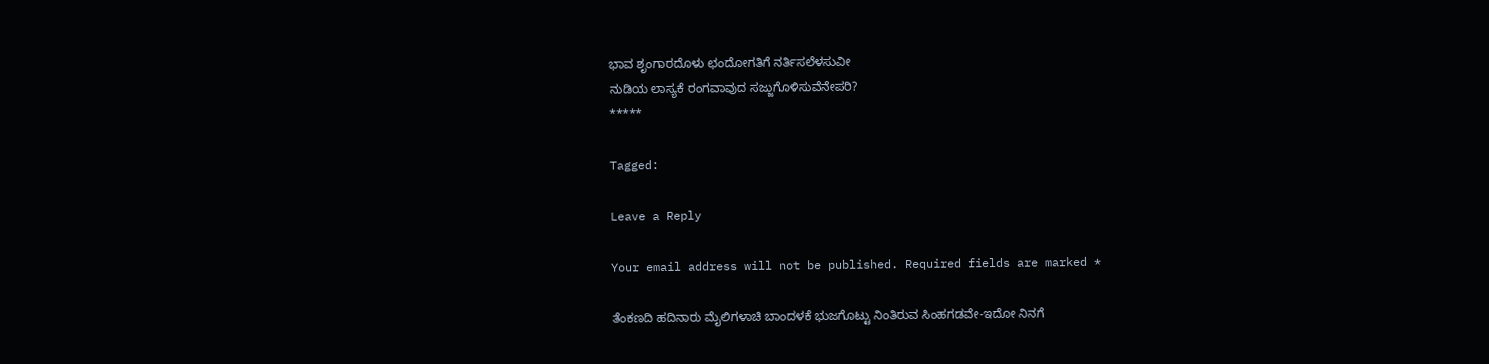ಭಾವ ಶೃಂಗಾರದೊಳು ಛಂದೋಗತಿಗೆ ನರ್ತಿಸಲೆಳಸುವೀ
ನುಡಿಯ ಲಾಸ್ಯಕೆ ರಂಗವಾವುದ ಸಜ್ಜುಗೊಳಿಸುವೆನೇಪರಿ?
*****

Tagged:

Leave a Reply

Your email address will not be published. Required fields are marked *

ತೆಂಕಣದಿ ಹದಿನಾರು ಮೈಲಿಗಳಾಚಿ ಬಾಂದಳಕೆ ಭುಜಗೊಟ್ಟು ನಿಂತಿರುವ ಸಿಂಹಗಡವೇ-ಇದೋ ನಿನಗೆ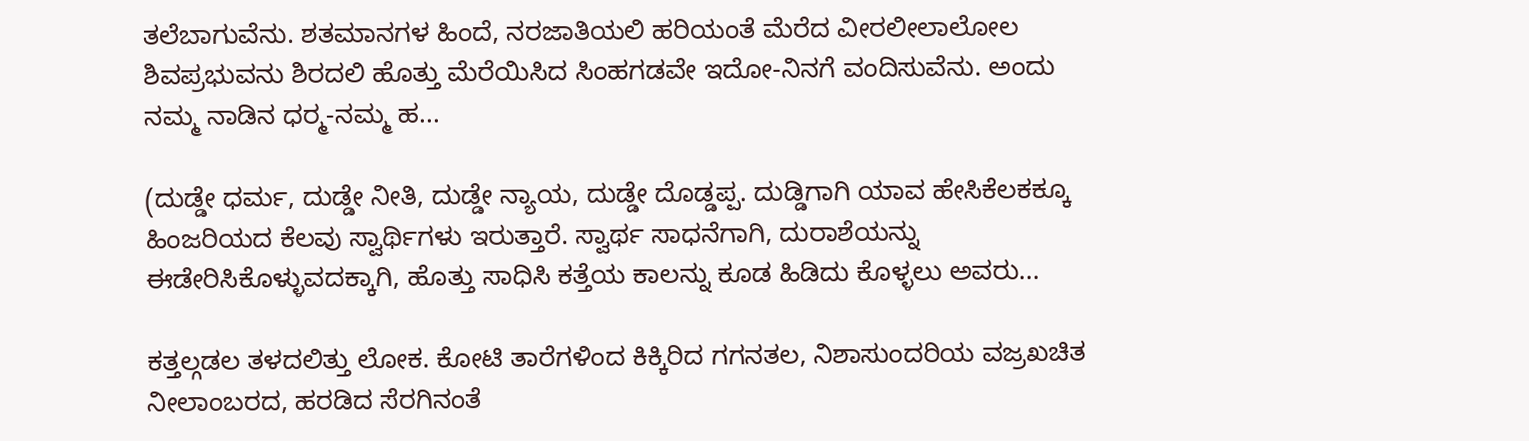ತಲೆಬಾಗುವೆನು. ಶತಮಾನಗಳ ಹಿಂದೆ, ನರಜಾತಿಯಲಿ ಹರಿಯಂತೆ ಮೆರೆದ ವೀರಲೀಲಾಲೋಲ ಶಿವಪ್ರಭುವನು ಶಿರದಲಿ ಹೊತ್ತು ಮೆರೆಯಿಸಿದ ಸಿಂಹಗಡವೇ ಇದೋ-ನಿನಗೆ ವಂದಿಸುವೆನು. ಅಂದು ನಮ್ಮ ನಾಡಿನ ಧರ್‍ಮ-ನಮ್ಮ ಹ...

(ದುಡ್ಡೇ ಧರ್ಮ, ದುಡ್ಡೇ ನೀತಿ, ದುಡ್ಡೇ ನ್ಯಾಯ, ದುಡ್ಡೇ ದೊಡ್ಡಪ್ಪ. ದುಡ್ಡಿಗಾಗಿ ಯಾವ ಹೇಸಿಕೆಲಕಕ್ಕೂ ಹಿಂಜರಿಯದ ಕೆಲವು ಸ್ವಾರ್ಥಿಗಳು ಇರುತ್ತಾರೆ. ಸ್ವಾರ್ಥ ಸಾಧನೆಗಾಗಿ, ದುರಾಶೆಯನ್ನು ಈಡೇರಿಸಿಕೊಳ್ಳುವದಕ್ಕಾಗಿ, ಹೊತ್ತು ಸಾಧಿಸಿ ಕತ್ತೆಯ ಕಾಲನ್ನು ಕೂಡ ಹಿಡಿದು ಕೊಳ್ಳಲು ಅವರು...

ಕತ್ತಲ್ಗಡಲ ತಳದಲಿತ್ತು ಲೋಕ. ಕೋಟಿ ತಾರೆಗಳಿಂದ ಕಿಕ್ಕಿರಿದ ಗಗನತಲ, ನಿಶಾಸುಂದರಿಯ ವಜ್ರಖಚಿತ ನೀಲಾಂಬರದ, ಹರಡಿದ ಸೆರಗಿನಂತೆ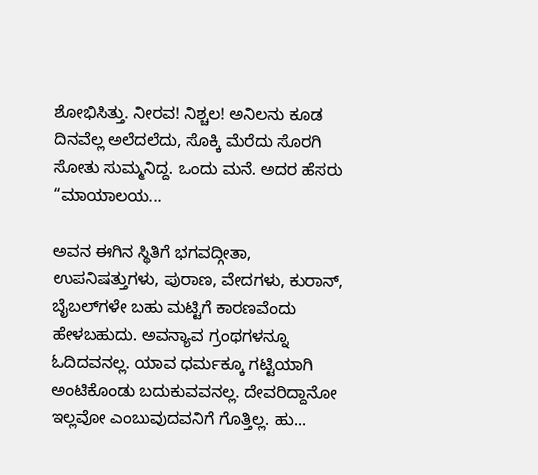ಶೋಭಿಸಿತ್ತು. ನೀರವ! ನಿಶ್ಚಲ! ಅನಿಲನು ಕೂಡ ದಿನವೆಲ್ಲ ಅಲೆದಲೆದು, ಸೊಕ್ಕಿ ಮೆರೆದು ಸೊರಗಿ ಸೋತು ಸುಮ್ಮನಿದ್ದ. ಒಂದು ಮನೆ. ಅದರ ಹೆಸರು “ಮಾಯಾಲಯ...

ಅವನ ಈಗಿನ ಸ್ಥಿತಿಗೆ ಭಗವದ್ಗೀತಾ, ಉಪನಿಷತ್ತುಗಳು, ಪುರಾಣ, ವೇದಗಳು, ಕುರಾನ್, ಬೈಬಲ್‌ಗಳೇ ಬಹು ಮಟ್ಟಿಗೆ ಕಾರಣವೆಂದು ಹೇಳಬಹುದು. ಅವನ್ಯಾವ ಗ್ರಂಥಗಳನ್ನೂ ಓದಿದವನಲ್ಲ. ಯಾವ ಧರ್ಮಕ್ಕೂ ಗಟ್ಟಿಯಾಗಿ ಅಂಟಿಕೊಂಡು ಬದುಕುವವನಲ್ಲ. ದೇವರಿದ್ದಾನೋ ಇಲ್ಲವೋ ಎಂಬುವುದವನಿಗೆ ಗೊತ್ತಿಲ್ಲ. ಹು...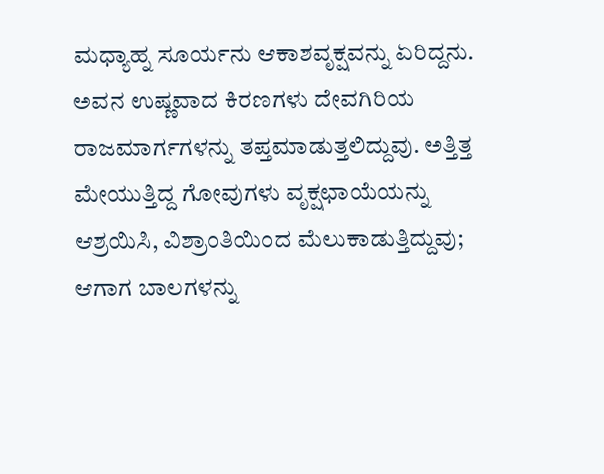ಮಧ್ಯಾಹ್ನ ಸೂರ್ಯನು ಆಕಾಶವೃಕ್ಷವನ್ನು ಏರಿದ್ದನು. ಅವನ ಉಷ್ಣವಾದ ಕಿರಣಗಳು ದೇವಗಿರಿಯ ರಾಜಮಾರ್ಗಗಳನ್ನು ತಪ್ತಮಾಡುತ್ತಲಿದ್ದುವು. ಅತ್ತಿತ್ತ ಮೇಯುತ್ತಿದ್ದ ಗೋವುಗಳು ವೃಕ್ಷಛಾಯೆಯನ್ನು ಆಶ್ರಯಿಸಿ, ವಿಶ್ರಾಂತಿಯಿಂದ ಮೆಲುಕಾಡುತ್ತಿದ್ದುವು; ಆಗಾಗ ಬಾಲಗಳನ್ನು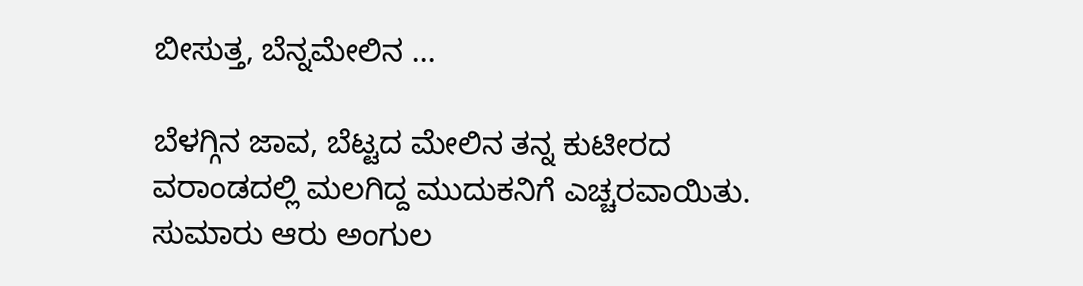ಬೀಸುತ್ತ, ಬೆನ್ನಮೇಲಿನ ...

ಬೆಳಗ್ಗಿನ ಜಾವ, ಬೆಟ್ಟದ ಮೇಲಿನ ತನ್ನ ಕುಟೀರದ ವರಾಂಡದಲ್ಲಿ ಮಲಗಿದ್ದ ಮುದುಕನಿಗೆ ಎಚ್ಚರವಾಯಿತು. ಸುಮಾರು ಆರು ಅಂಗುಲ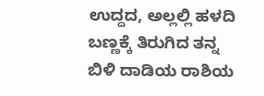ಉದ್ದದ, ಅಲ್ಲಲ್ಲಿ ಹಳದಿ ಬಣ್ಣಕ್ಕೆ ತಿರುಗಿದ ತನ್ನ ಬಿಳಿ ದಾಡಿಯ ರಾಶಿಯ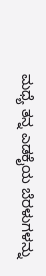ಮಧ್ಯೆ ತನ್ನ ಎಡಕೈಯ ಬೆರಳುಗಳನ್ನು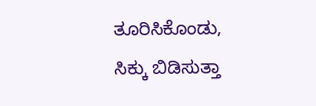ತೂರಿಸಿಕೊಂಡು, ಸಿಕ್ಕು ಬಿಡಿಸುತ್ತಾ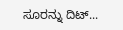ಸೂರನ್ನು ದಿಟ್...